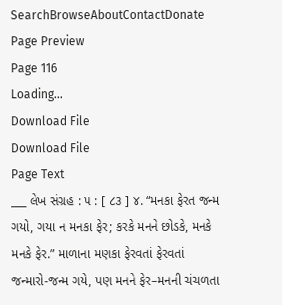SearchBrowseAboutContactDonate
Page Preview
Page 116
Loading...
Download File
Download File
Page Text
___ લેખ સંગ્રહ : ૫ : [ ૮૩ ] ૪. “મનકા ફેરત જન્મ ગયો, ગયા ન મનકા ફેર; કરકે મનને છોડકે, મનકે મનકે ફેર.” માળાના મણકા ફેરવતાં ફેરવતાં જન્મારો-જન્મ ગયે, પણ મનને ફેર–મનની ચંચળતા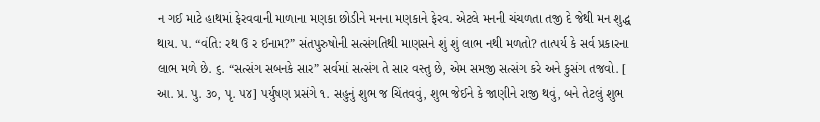ન ગઈ માટે હાથમાં ફેરવવાની માળાના મણકા છોડીને મનના મણકાને ફેરવ. એટલે મનની ચંચળતા તજી દે જેથી મન શુદ્ધ થાય. ૫. “વંતિ: રથ ઉ ર ઈનામ?” સંતપુરુષોની સત્સંગતિથી માણસને શું શું લાભ નથી મળતો? તાત્પર્ય કે સર્વ પ્રકારના લાભ મળે છે. ૬. “સત્સંગ સબનકે સાર” સર્વમાં સત્સંગ તે સાર વસ્તુ છે, એમ સમજી સત્સંગ કરે અને કુસંગ તજવો. [ આ. પ્ર. પુ. ૩૦, પૃ. ૫૪] પર્યુષણ પ્રસંગે ૧. સહુનું શુભ જ ચિંતવવું, શુભ જેઈને કે જાણીને રાજી થવું, બને તેટલું શુભ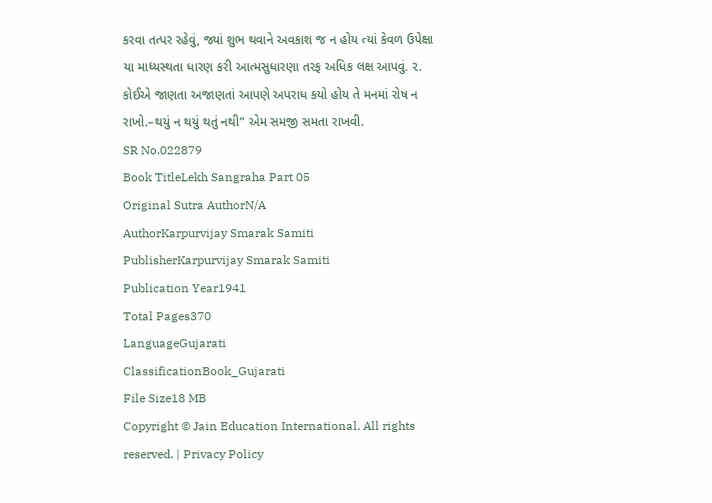કરવા તત્પર રહેવું, જ્યાં શુભ થવાને અવકાશ જ ન હોય ત્યાં કેવળ ઉપેક્ષા યા માધ્યસ્થતા ધારણ કરી આત્મસુધારણા તરફ અધિક લક્ષ આપવું. ૨. કોઈએ જાણતા અજાણતાં આપણે અપરાધ કયો હોય તે મનમાં રોષ ન રાખો.–થયું ન થયું થતું નથી” એમ સમજી સમતા રાખવી.
SR No.022879
Book TitleLekh Sangraha Part 05
Original Sutra AuthorN/A
AuthorKarpurvijay Smarak Samiti
PublisherKarpurvijay Smarak Samiti
Publication Year1941
Total Pages370
LanguageGujarati
ClassificationBook_Gujarati
File Size18 MB
Copyright © Jain Education International. All rights reserved. | Privacy Policy